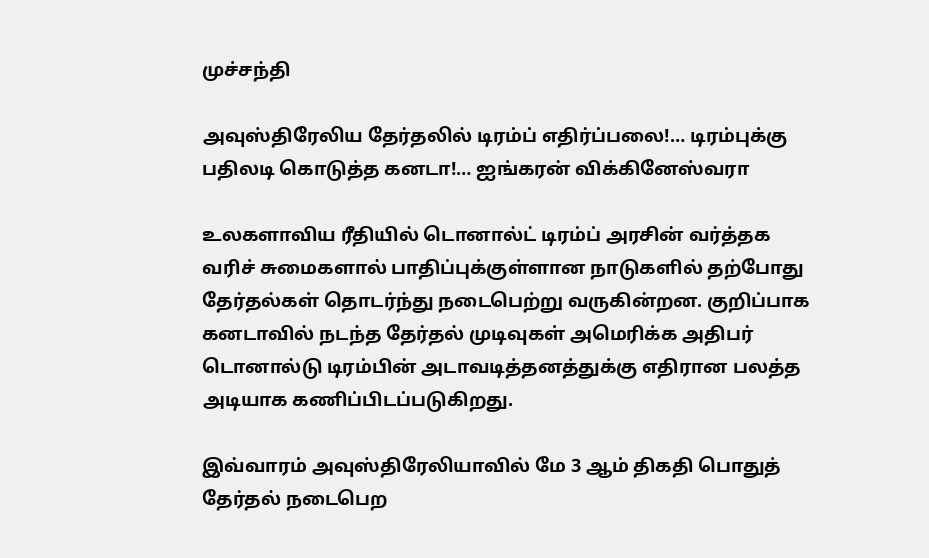முச்சந்தி

அவுஸ்திரேலிய தேர்தலில் டிரம்ப் எதிர்ப்பலை!… டிரம்புக்கு பதிலடி கொடுத்த கனடா!… ஐங்கரன் விக்கினேஸ்வரா

உலகளாவிய ரீதியில் டொனால்ட் டிரம்ப் அரசின் வர்த்தக வரிச் சுமைகளால் பாதிப்புக்குள்ளான நாடுகளில் தற்போது தேர்தல்கள் தொடர்ந்து நடைபெற்று வருகின்றன. குறிப்பாக கனடாவில் நடந்த தேர்தல் முடிவுகள் அமெரிக்க அதிபர் டொனால்டு டிரம்பின் அடாவடித்தனத்துக்கு எதிரான பலத்த அடியாக கணிப்பிடப்படுகிறது.

இவ்வாரம் அவுஸ்திரேலியாவில் மே 3 ஆம் திகதி பொதுத் தேர்தல் நடைபெற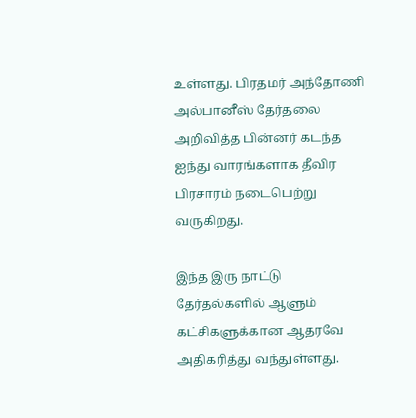உள்ளது. பிரதமர் அந்தோணி அல்பானீஸ் தேர்தலை அறிவித்த பின்னர் கடந்த ஐந்து வாரங்களாக தீவிர பிரசாரம் நடைபெற்று வருகிறது.

இந்த இரு நாட்டு தேர்தல்களில் ஆளும் கட்சிகளுக்கான ஆதரவே அதிகரித்து வந்துள்ளது.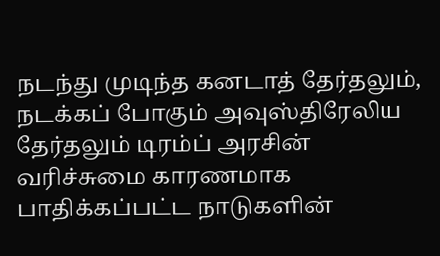நடந்து முடிந்த கனடாத் தேர்தலும், நடக்கப் போகும் அவுஸ்திரேலிய தேர்தலும் டிரம்ப் அரசின் வரிச்சுமை காரணமாக பாதிக்கப்பட்ட நாடுகளின்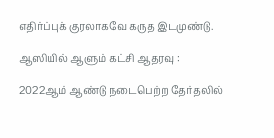எதிர்ப்புக் குரலாகவே கருத இடமுண்டு.

ஆஸியில் ஆளும் கட்சி ஆதரவு :

2022ஆம் ஆண்டு நடைபெற்ற தேர்தலில்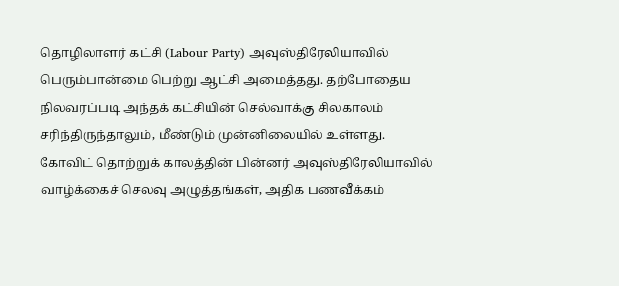தொழிலாளர் கட்சி (Labour Party) அவுஸ்திரேலியாவில் பெரும்பான்மை பெற்று ஆட்சி அமைத்தது. தற்போதைய நிலவரப்படி அந்தக் கட்சியின் செல்வாக்கு சிலகாலம் சரிந்திருந்தாலும், மீண்டும் முன்னிலையில் உள்ளது.
கோவிட் தொற்றுக் காலத்தின் பின்னர் அவுஸ்திரேலியாவில் வாழ்க்கைச் செலவு அழுத்தங்கள், அதிக பணவீக்கம்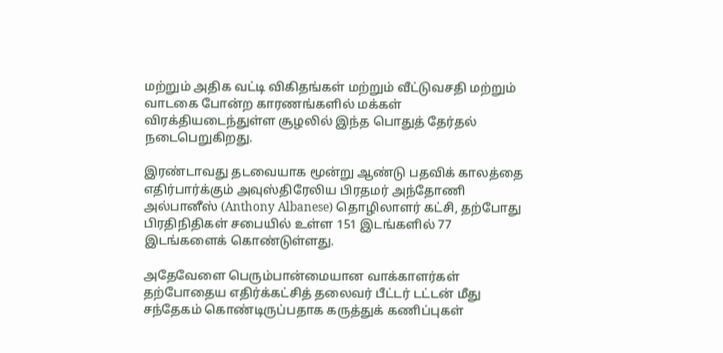மற்றும் அதிக வட்டி விகிதங்கள் மற்றும் வீட்டுவசதி மற்றும் வாடகை போன்ற காரணங்களில் மக்கள் விரக்தியடைந்துள்ள சூழலில் இந்த பொதுத் தேர்தல் நடைபெறுகிறது.

இரண்டாவது தடவையாக மூன்று ஆண்டு பதவிக் காலத்தை எதிர்பார்க்கும் அவுஸ்திரேலிய பிரதமர் அந்தோணி அல்பானீஸ் (Anthony Albanese) தொழிலாளர் கட்சி, தற்போது பிரதிநிதிகள் சபையில் உள்ள 151 இடங்களில் 77 இடங்களைக் கொண்டுள்ளது.

அதேவேளை பெரும்பான்மையான வாக்காளர்கள் தற்போதைய எதிர்க்கட்சித் தலைவர் பீட்டர் டட்டன் மீது சந்தேகம் கொண்டிருப்பதாக கருத்துக் கணிப்புகள்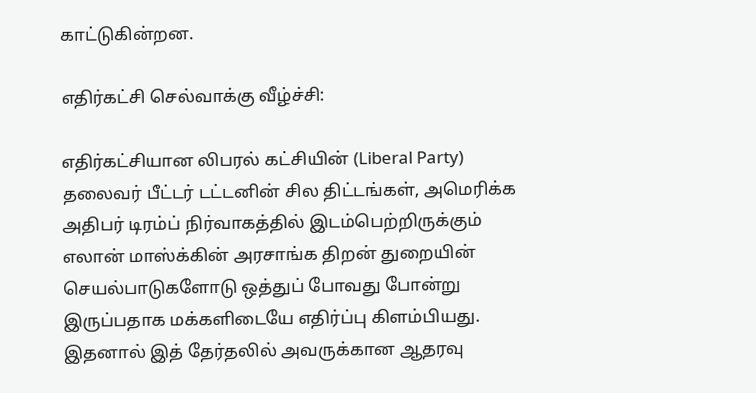காட்டுகின்றன.

எதிர்கட்சி செல்வாக்கு வீழ்ச்சி:

எதிர்கட்சியான லிபரல் கட்சியின் (Liberal Party) தலைவர் பீட்டர் டட்டனின் சில திட்டங்கள், அமெரிக்க அதிபர் டிரம்ப் நிர்வாகத்தில் இடம்பெற்றிருக்கும் எலான் மாஸ்க்கின் அரசாங்க திறன் துறையின் செயல்பாடுகளோடு ஒத்துப் போவது போன்று இருப்பதாக மக்களிடையே எதிர்ப்பு கிளம்பியது. இதனால் இத் தேர்தலில் அவருக்கான ஆதரவு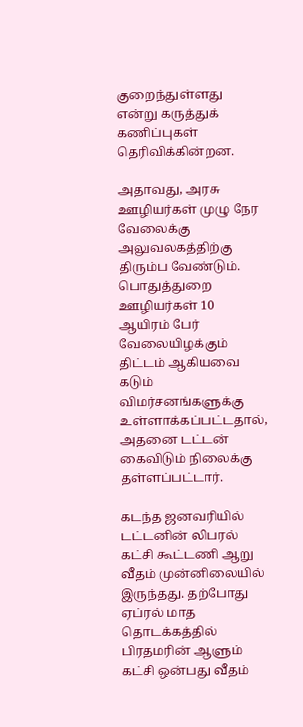குறைந்துள்ளது என்று கருத்துக் கணிப்புகள் தெரிவிக்கின்றன.

அதாவது, அரசு ஊழியர்கள் முழு நேர வேலைக்கு அலுவலகத்திற்கு திரும்ப வேண்டும். பொதுத்துறை ஊழியர்கள் 10 ஆயிரம் பேர் வேலையிழக்கும் திட்டம் ஆகியவை கடும் விமர்சனங்களுக்கு உள்ளாக்கப்பட்டதால், அதனை டட்டன் கைவிடும் நிலைக்கு தள்ளப்பட்டார்.

கடந்த ஜனவரியில் டட்டனின் லிபரல் கட்சி கூட்டணி ஆறு வீதம் முன்னிலையில் இருந்தது. தற்போது ஏப்ரல் மாத தொடக்கத்தில் பிரதமரின் ஆளும் கட்சி ஒன்பது வீதம்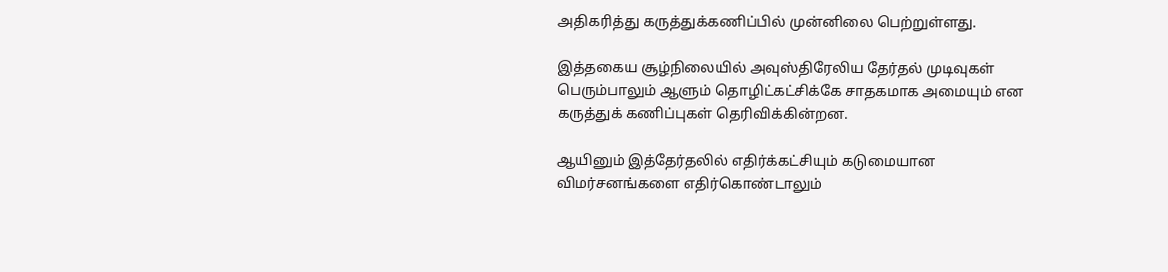அதிகரித்து கருத்துக்கணிப்பில் முன்னிலை பெற்றுள்ளது.

இத்தகைய சூழ்நிலையில் அவுஸ்திரேலிய தேர்தல் முடிவுகள் பெரும்பாலும் ஆளும் தொழிட்கட்சிக்கே சாதகமாக அமையும் என கருத்துக் கணிப்புகள் தெரிவிக்கின்றன.

ஆயினும் இத்தேர்தலில் எதிர்க்கட்சியும் கடுமையான விமர்சனங்களை எதிர்கொண்டாலும்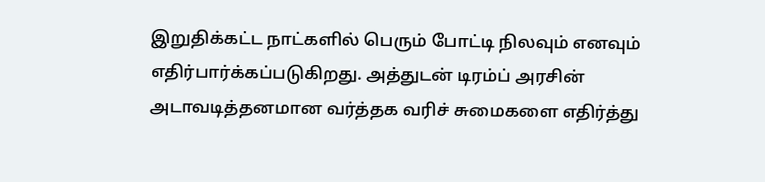இறுதிக்கட்ட நாட்களில் பெரும் போட்டி நிலவும் எனவும் எதிர்பார்க்கப்படுகிறது. அத்துடன் டிரம்ப் அரசின் அடாவடித்தனமான வர்த்தக வரிச் சுமைகளை எதிர்த்து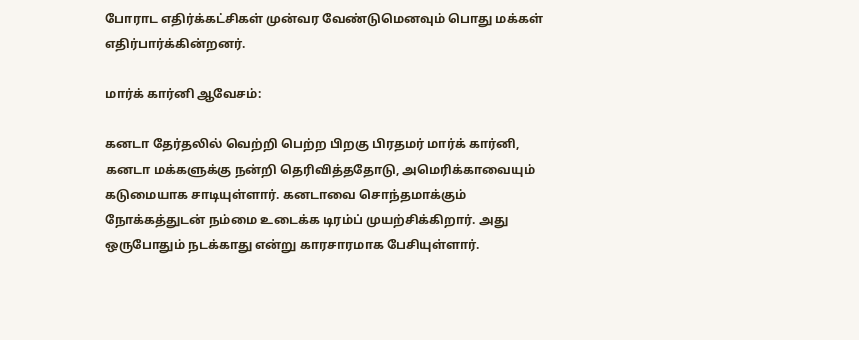போராட எதிர்க்கட்சிகள் முன்வர வேண்டுமெனவும் பொது மக்கள் எதிர்பார்க்கின்றனர்.

மார்க் கார்னி ஆவேசம்:

கனடா தேர்தலில் வெற்றி பெற்ற பிறகு பிரதமர் மார்க் கார்னி, கனடா மக்களுக்கு நன்றி தெரிவித்ததோடு, அமெரிக்காவையும் கடுமையாக சாடியுள்ளார். கனடாவை சொந்தமாக்கும் நோக்கத்துடன் நம்மை உடைக்க டிரம்ப் முயற்சிக்கிறார். அது ஒருபோதும் நடக்காது என்று காரசாரமாக பேசியுள்ளார்.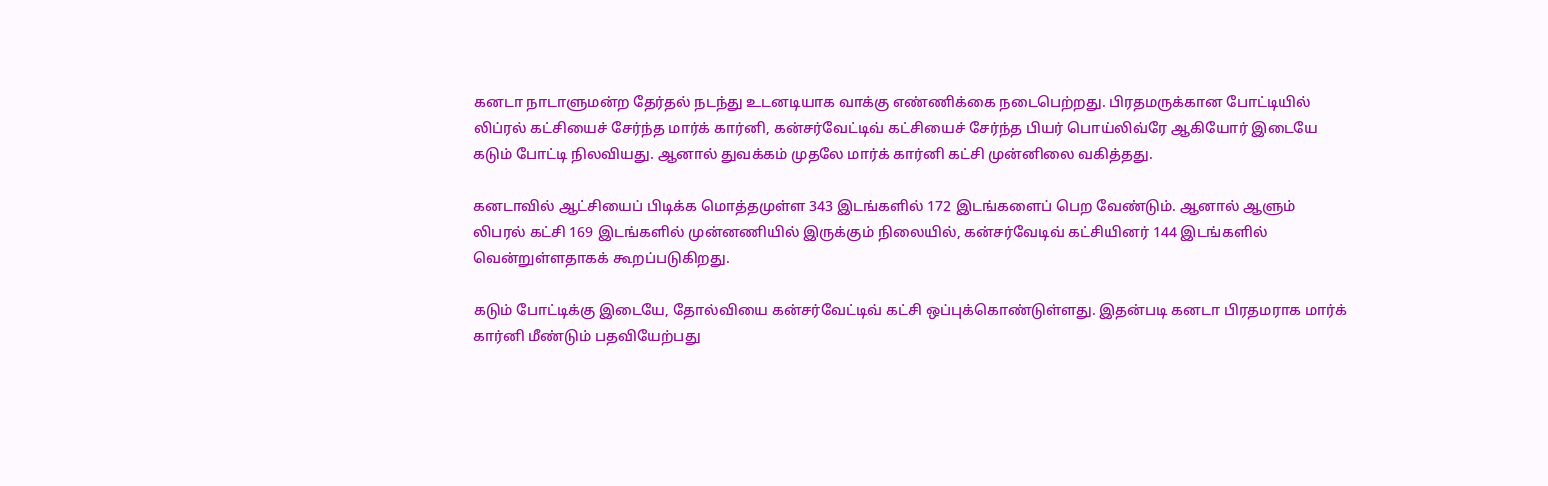கனடா நாடாளுமன்ற தேர்தல் நடந்து உடனடியாக வாக்கு எண்ணிக்கை நடைபெற்றது. பிரதமருக்கான போட்டியில் லிப்ரல் கட்சியைச் சேர்ந்த மார்க் கார்னி, கன்சர்வேட்டிவ் கட்சியைச் சேர்ந்த பியர் பொய்லிவ்ரே ஆகியோர் இடையே கடும் போட்டி நிலவியது. ஆனால் துவக்கம் முதலே மார்க் கார்னி கட்சி முன்னிலை வகித்தது.

கனடாவில் ஆட்சியைப் பிடிக்க மொத்தமுள்ள 343 இடங்களில் 172 இடங்களைப் பெற வேண்டும். ஆனால் ஆளும் லிபரல் கட்சி 169 இடங்களில் முன்னணியில் இருக்கும் நிலையில், கன்சர்வேடிவ் கட்சியினர் 144 இடங்களில் வென்றுள்ளதாகக் கூறப்படுகிறது.

கடும் போட்டிக்கு இடையே, தோல்வியை கன்சர்வேட்டிவ் கட்சி ஒப்புக்கொண்டுள்ளது. இதன்படி கனடா பிரதமராக மார்க் கார்னி மீண்டும் பதவியேற்பது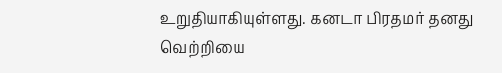உறுதியாகியுள்ளது. கனடா பிரதமர் தனது வெற்றியை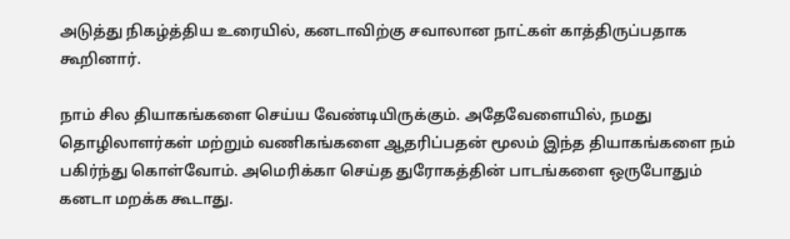அடுத்து நிகழ்த்திய உரையில், கனடாவிற்கு சவாலான நாட்கள் காத்திருப்பதாக கூறினார்.

நாம் சில தியாகங்களை செய்ய வேண்டியிருக்கும். அதேவேளையில், நமது தொழிலாளர்கள் மற்றும் வணிகங்களை ஆதரிப்பதன் மூலம் இந்த தியாகங்களை நம் பகிர்ந்து கொள்வோம். அமெரிக்கா செய்த துரோகத்தின் பாடங்களை ஒருபோதும் கனடா மறக்க கூடாது.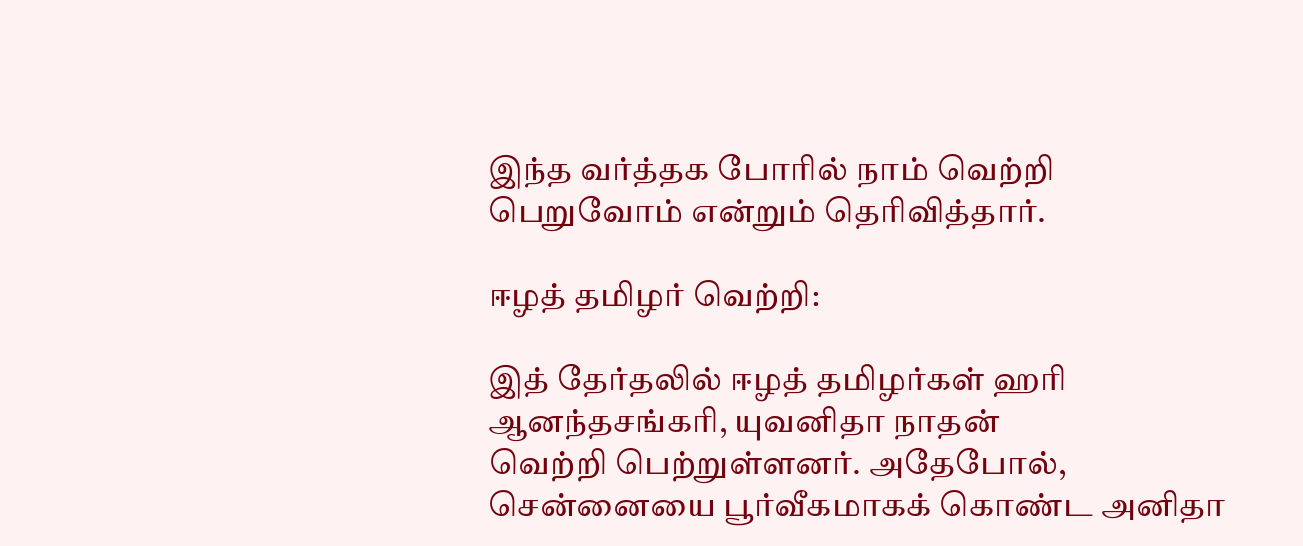இந்த வர்த்தக போரில் நாம் வெற்றி பெறுவோம் என்றும் தெரிவித்தார்.

ஈழத் தமிழர் வெற்றி:

இத் தேர்தலில் ஈழத் தமிழர்கள் ஹரி ஆனந்தசங்கரி, யுவனிதா நாதன்
வெற்றி பெற்றுள்ளனர். அதேபோல், சென்னையை பூர்வீகமாகக் கொண்ட அனிதா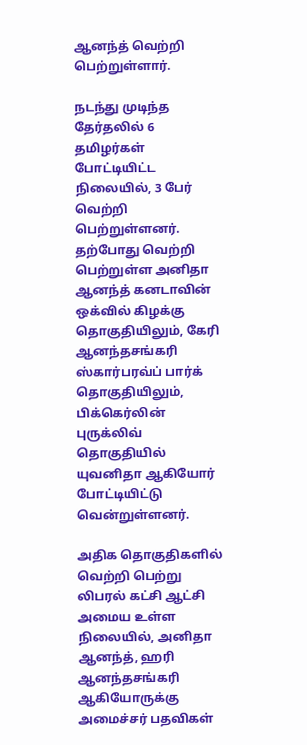ஆனந்த் வெற்றி பெற்றுள்ளார்.

நடந்து முடிந்த தேர்தலில் 6 தமிழர்கள் போட்டியிட்ட நிலையில், 3 பேர் வெற்றி பெற்றுள்ளனர். தற்போது வெற்றி பெற்றுள்ள அனிதா ஆனந்த் கனடாவின் ஒக்வில் கிழக்கு தொகுதியிலும், கேரி ஆனந்தசங்கரி ஸ்கார்பரவ்ப் பார்க் தொகுதியிலும், பிக்கெர்லின் புருக்லிவ் தொகுதியில் யுவனிதா ஆகியோர் போட்டியிட்டு வென்றுள்ளனர்.

அதிக தொகுதிகளில் வெற்றி பெற்று லிபரல் கட்சி ஆட்சி அமைய உள்ள நிலையில், அனிதா ஆனந்த், ஹரி ஆனந்தசங்கரி ஆகியோருக்கு அமைச்சர் பதவிகள்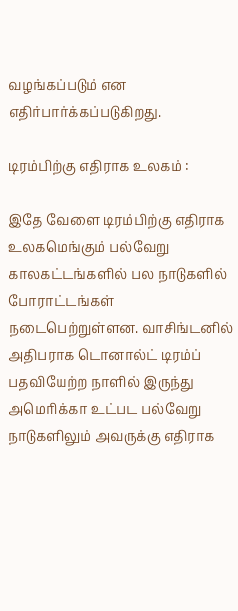வழங்கப்படும் என எதிர்பார்க்கப்படுகிறது.

டிரம்பிற்கு எதிராக உலகம் :

இதே வேளை டிரம்பிற்கு எதிராக உலகமெங்கும் பல்வேறு காலகட்டங்களில் பல நாடுகளில் போராட்டங்கள் நடைபெற்றுள்ளன. வாசிங்டனில் அதிபராக டொனால்ட் டிரம்ப் பதவியேற்ற நாளில் இருந்து அமெரிக்கா உட்பட பல்வேறு நாடுகளிலும் அவருக்கு எதிராக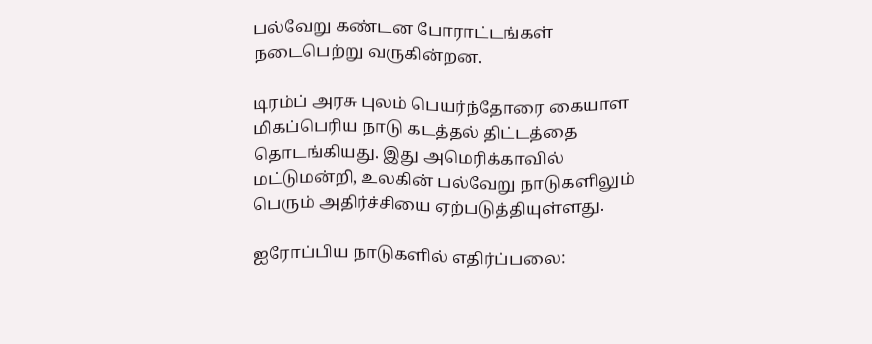பல்வேறு கண்டன போராட்டங்கள் நடைபெற்று வருகின்றன.

டிரம்ப் அரசு புலம் பெயர்ந்தோரை கையாள மிகப்பெரிய நாடு கடத்தல் திட்டத்தை தொடங்கியது. இது அமெரிக்காவில் மட்டுமன்றி, உலகின் பல்வேறு நாடுகளிலும் பெரும் அதிர்ச்சியை ஏற்படுத்தியுள்ளது.

ஐரோப்பிய நாடுகளில் எதிர்ப்பலை: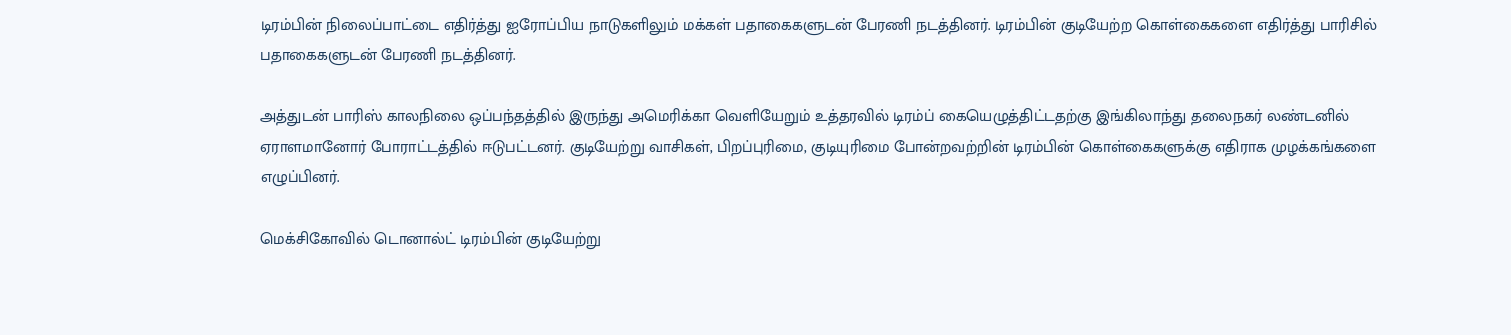டிரம்பின் நிலைப்பாட்டை எதிர்த்து ஐரோப்பிய நாடுகளிலும் மக்கள் பதாகைகளுடன் பேரணி நடத்தினர். டிரம்பின் குடியேற்ற கொள்கைகளை எதிர்த்து பாரிசில் பதாகைகளுடன் பேரணி நடத்தினர்.

அத்துடன் பாரிஸ் காலநிலை ஒப்பந்தத்தில் இருந்து அமெரிக்கா வெளியேறும் உத்தரவில் டிரம்ப் கையெழுத்திட்டதற்கு இங்கிலாந்து தலைநகர் லண்டனில் ஏராளமானோர் போராட்டத்தில் ஈடுபட்டனர். குடியேற்று வாசிகள், பிறப்புரிமை, குடியுரிமை போன்றவற்றின் டிரம்பின் கொள்கைகளுக்கு எதிராக முழக்கங்களை எழுப்பினர்.

மெக்சிகோவில் டொனால்ட் டிரம்பின் குடியேற்று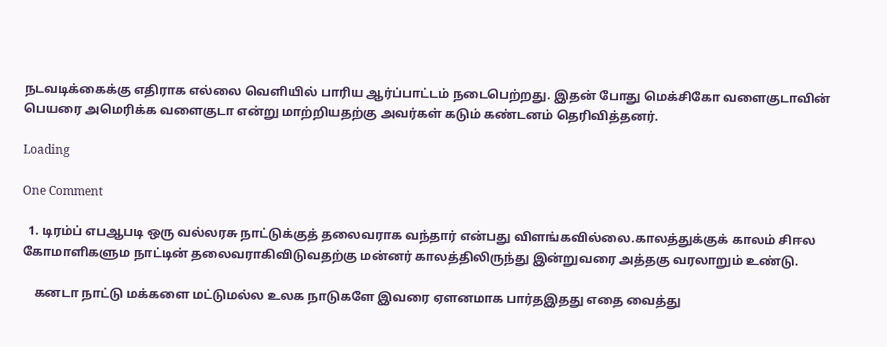நடவடிக்கைக்கு எதிராக எல்லை வெளியில் பாரிய ஆர்ப்பாட்டம் நடைபெற்றது. இதன் போது மெக்சிகோ வளைகுடாவின் பெயரை அமெரிக்க வளைகுடா என்று மாற்றியதற்கு அவர்கள் கடும் கண்டனம் தெரிவித்தனர்.

Loading

One Comment

  1. டிரம்ப் எபஆபடி ஒரு வல்லரசு நாட்டுக்குத் தலைவராக வந்தார் என்பது விளங்கவில்லை.காலத்துக்குக் காலம் சிஈல கோமாளிகளும நாட்டின் தலைவராகிவிடுவதற்கு மன்னர் காலத்திலிருந்து இன்றுவரை அத்தகு வரலாறும் உண்டு.

    கனடா நாட்டு மக்களை மட்டுமல்ல உலக நாடுகளே இவரை ஏளனமாக பார்தஇதது எதை வைத்து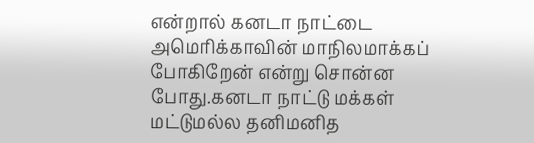என்றால் கனடா நாட்டை அமெரிக்காவின் மாநிலமாக்கப் போகிறேன் என்று சொன்ன போது.கனடா நாட்டு மக்கள் மட்டுமல்ல தனிமனித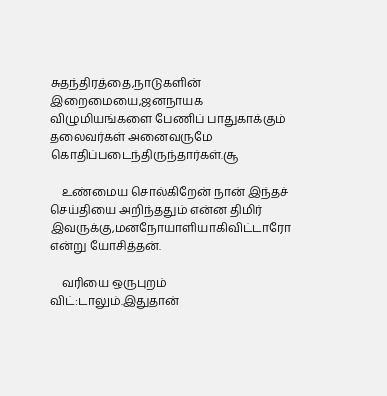சுதந்திரத்தை,நாடுகளின் இறைமையை,ஜனநாயக விழுமியங்களை பேணிப் பாதுகாக்கும் தலைவர்கள் அனைவருமே கொதிப்படைந்திருந்தார்கள்.சூ

    உண்மைய சொல்கிறேன் நான் இந்தச் செய்தியை அறிந்ததும் என்ன திமிர் இவருக்கு,மனநோயாளியாகிவிட்டாரோ என்று யோசித்தன்.

    வரியை ஒருபுறம் விட்:டாலும்.இதுதான்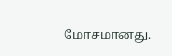மோசமானது.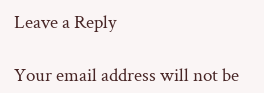Leave a Reply

Your email address will not be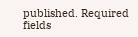published. Required fields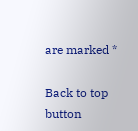are marked *

Back to top button